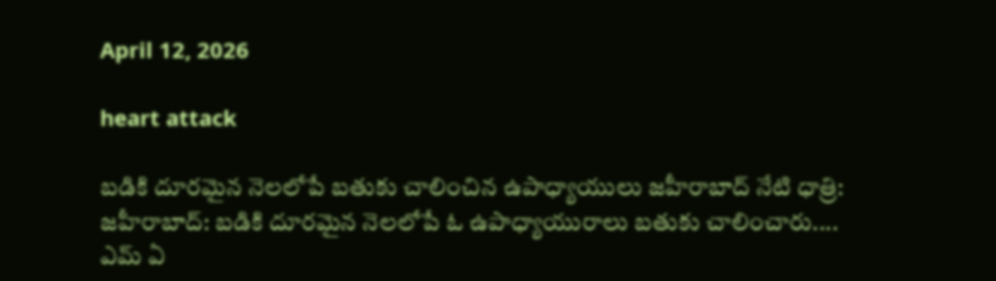April 12, 2026

heart attack

బడికి దూరమైన నెలలోపే బతుకు చాలించిన ఉపాధ్యాయులు జహీరాబాద్ నేటి ధాత్రి: జహీరాబాద్: బడికి దూరమైన నెలలోపే ఓ ఉపాధ్యాయురాలు బతుకు చాలించారు....
ఎమ్ ఏ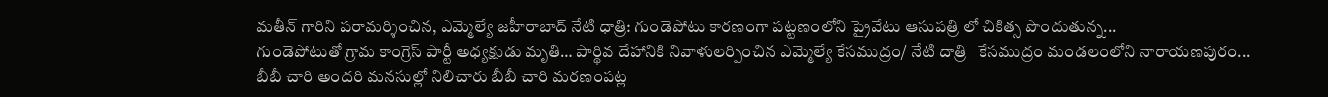మతీన్ గారిని పరామర్శించిన, ఎమ్మెల్యే జహీరాబాద్ నేటి ధాత్రి: గుండెపోటు కారణంగా పట్టణంలోని ప్రైవేటు ఆసుపత్రి లో చికిత్స పొందుతున్న...
గుండెపోటుతో గ్రామ కాంగ్రెస్ పార్టీ అధ్యక్షుడు మృతి… పార్థివ దేహానికి నివాళులర్పించిన ఎమ్మెల్యే కేసముద్రం/ నేటి దాత్రి   కేసముద్రం మండలంలోని నారాయణపురం...
బీబీ చారి అందరి మనసుల్లో నిలిచారు బీబీ చారి మరణంపట్ల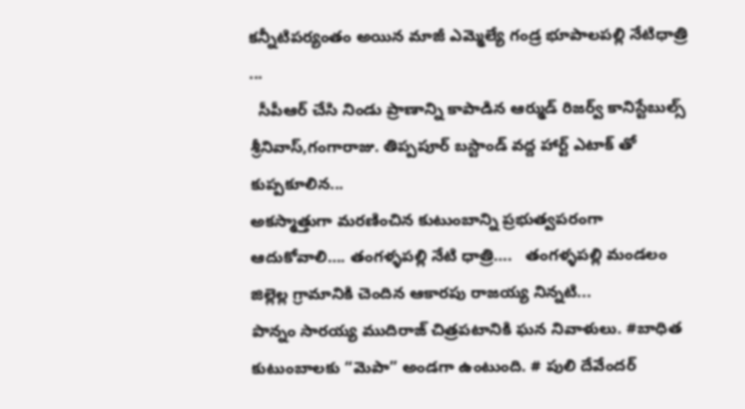కన్నీటిపర్యంతం అయిన మాజీ ఎమ్మెల్యే గండ్ర భూపాలపల్లి నేటిధాత్రి    ...
  సీపీఆర్ చేసి నిండు ప్రాణాన్ని కాపాడిన ఆర్ముడ్ రిజర్వ్ కానిస్టేబుల్స్ శ్రీనివాస్,గంగారాజు. తిప్పపూర్ బస్టాండ్ వద్ద హార్ట్ ఎటాక్ తో కుప్పకూలిన...
అకస్మాత్తుగా మరణించిన కుటుంబాన్ని ప్రభుత్వపరంగా ఆదుకోవాలి…. తంగళ్ళపల్లి నేటి ధాత్రి….   తంగళ్ళపల్లి మండలం జిల్లెల్ల గ్రామానికి చెందిన ఆకారపు రాజయ్య నిన్నటి...
పొన్నం సారయ్య ముదిరాజ్ చిత్రపటానికి ఘన నివాళులు. #బాధిత కుటుంబాలకు “మెపా” అండగా ఉంటుంది. # పులి దేవేందర్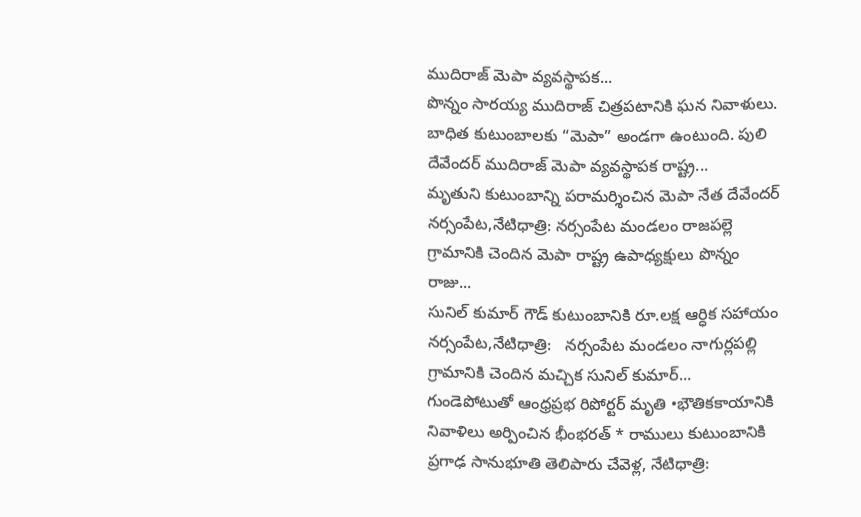ముదిరాజ్ మెపా వ్యవస్థాపక...
పొన్నం సారయ్య ముదిరాజ్ చిత్రపటానికి ఘన నివాళులు. బాధిత కుటుంబాలకు “మెపా” అండగా ఉంటుంది. పులి దేవేందర్ ముదిరాజ్ మెపా వ్యవస్థాపక రాష్ట్ర...
మృతుని కుటుంబాన్ని పరామర్శించిన మెపా నేత దేవేందర్ నర్సంపేట,నేటిధాత్రి: నర్సంపేట మండలం రాజపల్లె గ్రామానికి చెందిన మెపా రాష్ట్ర ఉపాధ్యక్షులు పొన్నం రాజు...
సునిల్ కుమార్ గౌడ్ కుటుంబానికి రూ.లక్ష ఆర్ధిక సహాయం నర్సంపేట,నేటిధాత్రి:   నర్సంపేట మండలం నాగుర్లపల్లి గ్రామానికి చెందిన మచ్చిక సునిల్ కుమార్...
గుండెపోటుతో ఆంధ్రప్రభ రిపోర్టర్ మృతి •భౌతికకాయానికి నివాళిలు అర్పించిన భీంభరత్ * రాములు కుటుంబానికి ప్రగాఢ సానుభూతి తెలిపారు చేవెళ్ల, నేటిధాత్రి: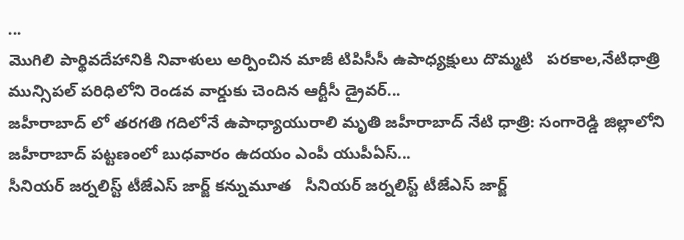...
మొగిలి పార్థివదేహానికి నివాళులు అర్పించిన మాజీ టిపిసీసీ ఉపాధ్యక్షులు దొమ్మటి   పరకాల,నేటిధాత్రి మున్సిపల్ పరిధిలోని రెండవ వార్డుకు చెందిన ఆర్టీసీ డ్రైవర్...
జహీరాబాద్ లో తరగతి గదిలోనే ఉపాధ్యాయురాలి మృతి జహీరాబాద్ నేటి ధాత్రి: సంగారెడ్డి జిల్లాలోని జహీరాబాద్ పట్టణంలో బుధవారం ఉదయం ఎంపీ యుపీఏస్...
సీనియర్‌ జర్నలిస్ట్‌ టీజేఎస్‌ జార్జ్‌ కన్నుమూత   సీనియర్‌ జర్నలిస్ట్‌ టీజేఎస్‌ జార్జ్‌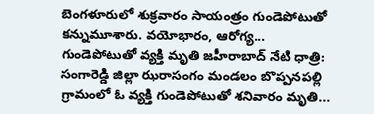బెంగళూరులో శుక్రవారం సాయంత్రం గుండెపోటుతో కన్నుమూశారు. వయోభారం, ఆరోగ్య...
గుండెపోటుతో వ్యక్తి మృతి జహీరాబాద్ నేటి ధాత్రి: సంగారెడ్డి జిల్లా ఝరాసంగం మండలం బొప్పనపల్లి గ్రామంలో ఓ వ్యక్తి గుండెపోటుతో శనివారం మృతి...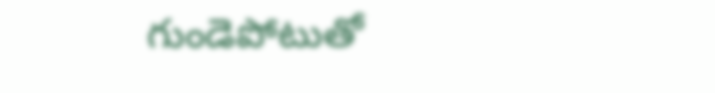గుండెపోటుతో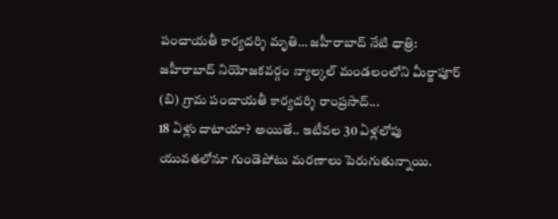పంచాయతీ కార్యదర్శి మృతి… జహీరాబాద్ నేటి ధాత్రి: జహీరాబాద్ నియోజకవర్గం న్యాల్కల్ మండలంలోని మీర్జాపూర్ (బి) గ్రామ పంచాయతీ కార్యదర్శి రాంప్రసాద్...
18 ఏళ్లు దాటాయా? అయితే.. ఇటీవల 30 ఏళ్లలోపు యువతలోనూ గుండెపోటు మరణాలు పెరుగుతున్నాయి.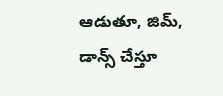ఆడుతూ, జిమ్, డాన్స్ చేస్తూ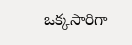ఒక్కసారిగా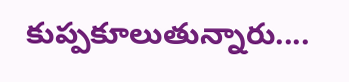కుప్పకూలుతున్నారు....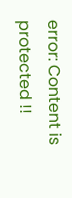error: Content is protected !!